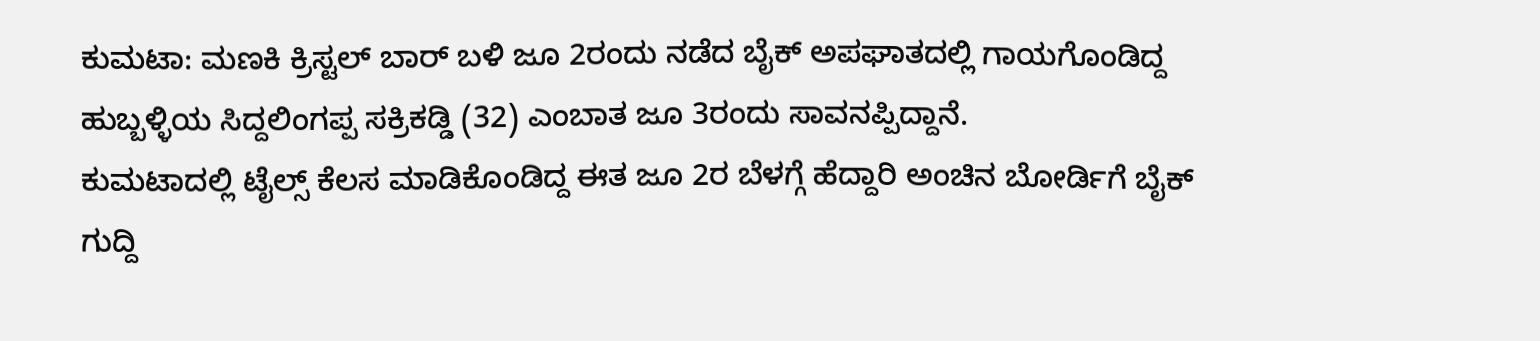ಕುಮಟಾ: ಮಣಕಿ ಕ್ರಿಸ್ಟಲ್ ಬಾರ್ ಬಳಿ ಜೂ 2ರಂದು ನಡೆದ ಬೈಕ್ ಅಪಘಾತದಲ್ಲಿ ಗಾಯಗೊಂಡಿದ್ದ ಹುಬ್ಬಳ್ಳಿಯ ಸಿದ್ದಲಿಂಗಪ್ಪ ಸಕ್ರಿಕಡ್ಡಿ (32) ಎಂಬಾತ ಜೂ 3ರಂದು ಸಾವನಪ್ಪಿದ್ದಾನೆ.
ಕುಮಟಾದಲ್ಲಿ ಟೈಲ್ಸ್ ಕೆಲಸ ಮಾಡಿಕೊಂಡಿದ್ದ ಈತ ಜೂ 2ರ ಬೆಳಗ್ಗೆ ಹೆದ್ದಾರಿ ಅಂಚಿನ ಬೋರ್ಡಿಗೆ ಬೈಕ್ ಗುದ್ದಿ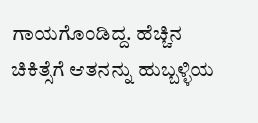ಗಾಯಗೊಂಡಿದ್ದ. ಹೆಚ್ಚಿನ ಚಿಕಿತ್ಸೆಗೆ ಆತನನ್ನು ಹುಬ್ಬಳ್ಳಿಯ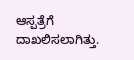ಆಸ್ಪತ್ರೆಗೆ ದಾಖಲಿಸಲಾಗಿತ್ತು.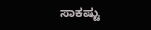ಸಾಕಷ್ಟು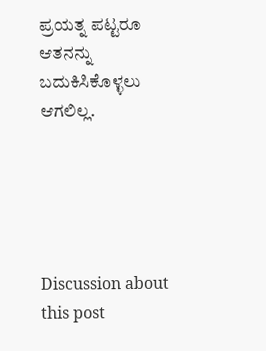ಪ್ರಯತ್ನ ಪಟ್ಟರೂ ಆತನನ್ನು ಬದುಕಿಸಿಕೊಳ್ಳಲು ಆಗಲಿಲ್ಲ.





Discussion about this post